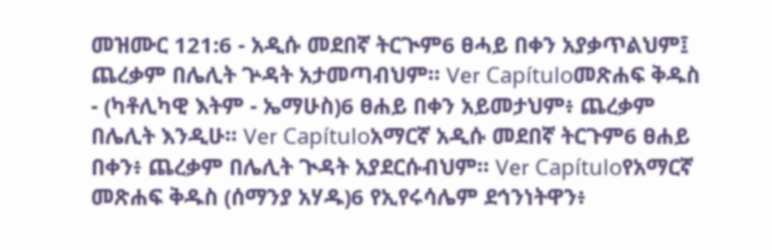መዝሙር 121:6 - አዲሱ መደበኛ ትርጒም6 ፀሓይ በቀን አያቃጥልህም፤ ጨረቃም በሌሊት ጕዳት አታመጣብህም። Ver Capítuloመጽሐፍ ቅዱስ - (ካቶሊካዊ እትም - ኤማሁስ)6 ፀሐይ በቀን አይመታህም፥ ጨረቃም በሌሊት እንዲሁ። Ver Capítuloአማርኛ አዲሱ መደበኛ ትርጉም6 ፀሐይ በቀን፥ ጨረቃም በሌሊት ጒዳት አያደርሱብህም። Ver Capítuloየአማርኛ መጽሐፍ ቅዱስ (ሰማንያ አሃዱ)6 የኢየሩሳሌም ደኅንነትዋን፥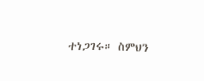ተነጋገሩ። ስምህን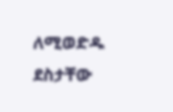ለሚወድዱ ደስታቸው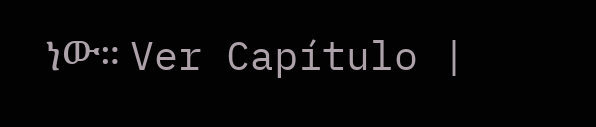ነው። Ver Capítulo |